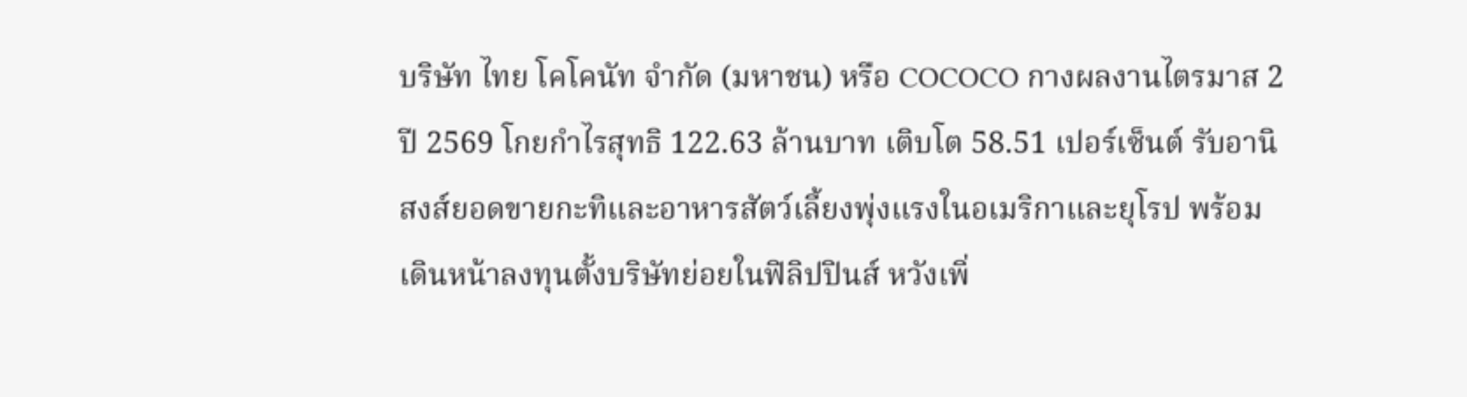บริษัท ไทย โคโคนัท จำกัด (มหาชน) หรือ COCOCO กางผลงานไตรมาส 2 ปี 2569 โกยกำไรสุทธิ 122.63 ล้านบาท เติบโต 58.51 เปอร์เซ็นต์ รับอานิสงส์ยอดขายกะทิและอาหารสัตว์เลี้ยงพุ่งแรงในอเมริกาและยุโรป พร้อมเดินหน้าลงทุนตั้งบริษัทย่อยในฟิลิปปินส์ หวังเพิ่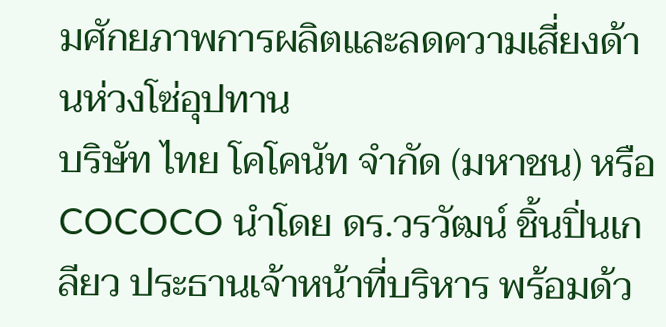มศักยภาพการผลิตและลดความเสี่ยงด้านห่วงโซ่อุปทาน
บริษัท ไทย โคโคนัท จำกัด (มหาชน) หรือ COCOCO นำโดย ดร.วรวัฒน์ ชิ้นปิ่นเกลียว ประธานเจ้าหน้าที่บริหาร พร้อมด้ว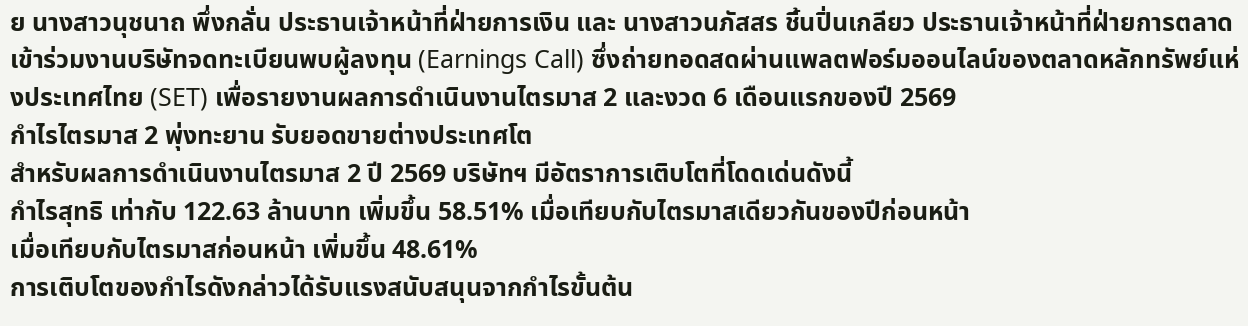ย นางสาวนุชนาถ พึ่งกลั่น ประธานเจ้าหน้าที่ฝ่ายการเงิน และ นางสาวนภัสสร ชิ้นปิ่นเกลียว ประธานเจ้าหน้าที่ฝ่ายการตลาด เข้าร่วมงานบริษัทจดทะเบียนพบผู้ลงทุน (Earnings Call) ซึ่งถ่ายทอดสดผ่านแพลตฟอร์มออนไลน์ของตลาดหลักทรัพย์แห่งประเทศไทย (SET) เพื่อรายงานผลการดำเนินงานไตรมาส 2 และงวด 6 เดือนแรกของปี 2569
กำไรไตรมาส 2 พุ่งทะยาน รับยอดขายต่างประเทศโต
สำหรับผลการดำเนินงานไตรมาส 2 ปี 2569 บริษัทฯ มีอัตราการเติบโตที่โดดเด่นดังนี้
กำไรสุทธิ เท่ากับ 122.63 ล้านบาท เพิ่มขึ้น 58.51% เมื่อเทียบกับไตรมาสเดียวกันของปีก่อนหน้า
เมื่อเทียบกับไตรมาสก่อนหน้า เพิ่มขึ้น 48.61%
การเติบโตของกำไรดังกล่าวได้รับแรงสนับสนุนจากกำไรขั้นต้น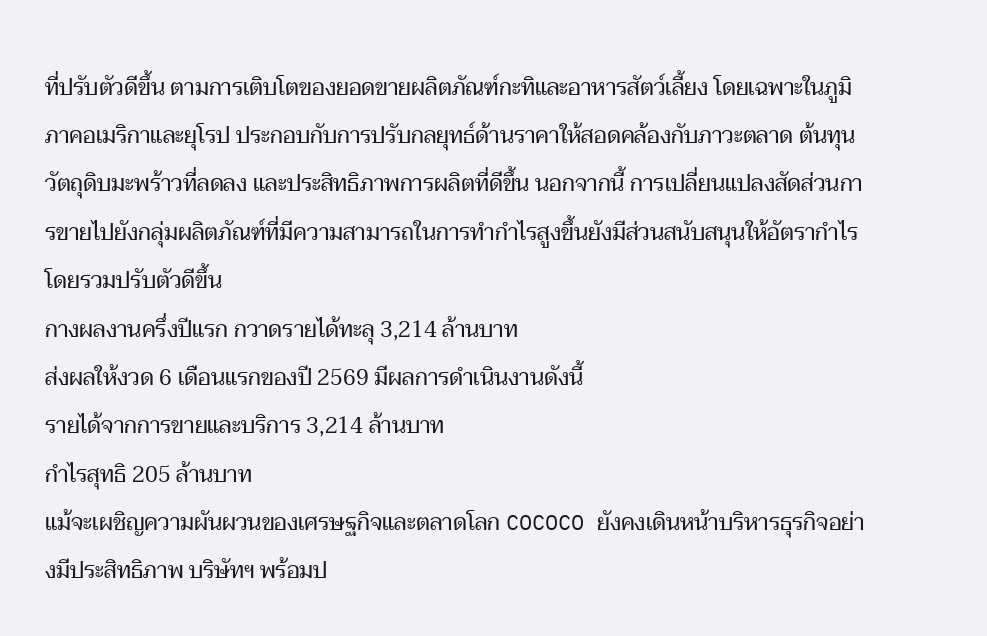ที่ปรับตัวดีขึ้น ตามการเติบโตของยอดขายผลิตภัณฑ์กะทิและอาหารสัตว์เลี้ยง โดยเฉพาะในภูมิภาคอเมริกาและยุโรป ประกอบกับการปรับกลยุทธ์ด้านราคาให้สอดคล้องกับภาวะตลาด ต้นทุนวัตถุดิบมะพร้าวที่ลดลง และประสิทธิภาพการผลิตที่ดีขึ้น นอกจากนี้ การเปลี่ยนแปลงสัดส่วนการขายไปยังกลุ่มผลิตภัณฑ์ที่มีความสามารถในการทำกำไรสูงขึ้นยังมีส่วนสนับสนุนให้อัตรากำไรโดยรวมปรับตัวดีขึ้น
กางผลงานครึ่งปีแรก กวาดรายได้ทะลุ 3,214 ล้านบาท
ส่งผลให้งวด 6 เดือนแรกของปี 2569 มีผลการดำเนินงานดังนี้
รายได้จากการขายและบริการ 3,214 ล้านบาท
กำไรสุทธิ 205 ล้านบาท
แม้จะเผชิญความผันผวนของเศรษฐกิจและตลาดโลก COCOCO ยังคงเดินหน้าบริหารธุรกิจอย่างมีประสิทธิภาพ บริษัทฯ พร้อมป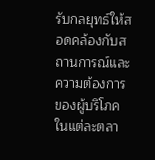รับกลยุทธ์ให้สอดคล้องกับสถานการณ์และความต้องการของผู้บริโภคในแต่ละตลา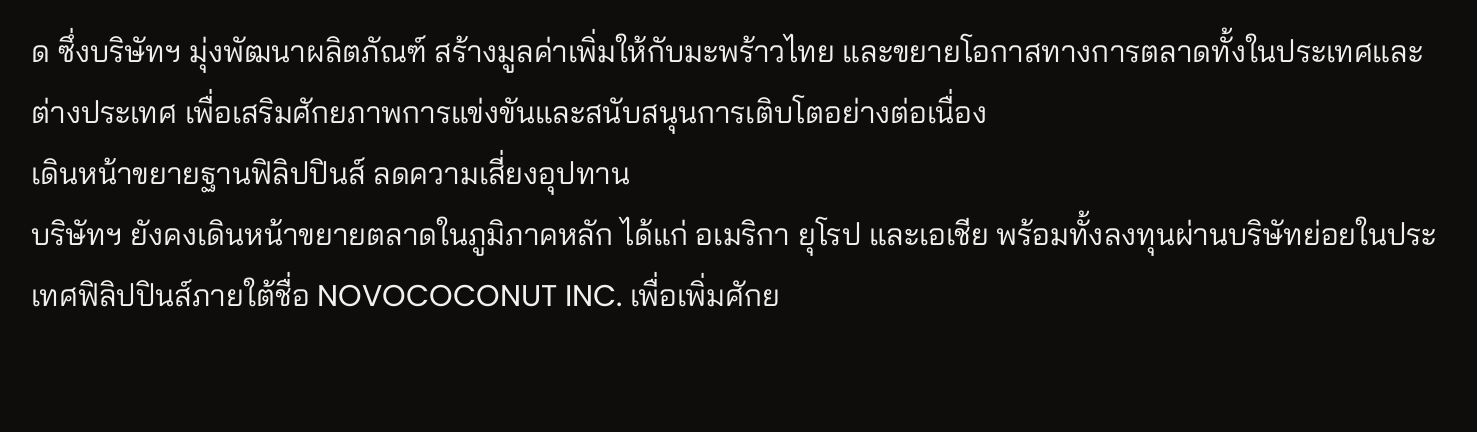ด ซึ่งบริษัทฯ มุ่งพัฒนาผลิตภัณฑ์ สร้างมูลค่าเพิ่มให้กับมะพร้าวไทย และขยายโอกาสทางการตลาดทั้งในประเทศและต่างประเทศ เพื่อเสริมศักยภาพการแข่งขันและสนับสนุนการเติบโตอย่างต่อเนื่อง
เดินหน้าขยายฐานฟิลิปปินส์ ลดความเสี่ยงอุปทาน
บริษัทฯ ยังคงเดินหน้าขยายตลาดในภูมิภาคหลัก ได้แก่ อเมริกา ยุโรป และเอเชีย พร้อมทั้งลงทุนผ่านบริษัทย่อยในประเทศฟิลิปปินส์ภายใต้ชื่อ NOVOCOCONUT INC. เพื่อเพิ่มศักย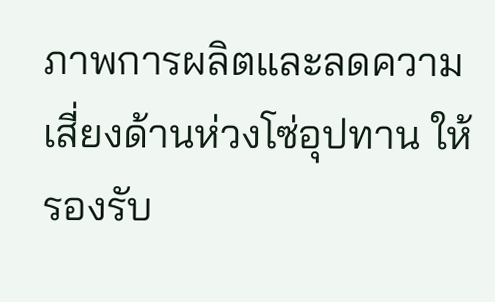ภาพการผลิตและลดความเสี่ยงด้านห่วงโซ่อุปทาน ให้รองรับ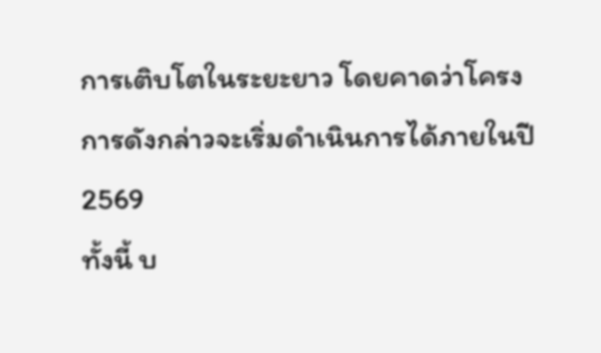การเติบโตในระยะยาว โดยคาดว่าโครงการดังกล่าวจะเริ่มดำเนินการได้ภายในปี 2569
ทั้งนี้ บ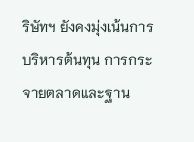ริษัทฯ ยังคงมุ่งเน้นการบริหารต้นทุน การกระจายตลาดและฐาน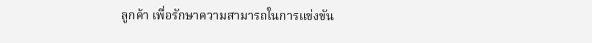ลูกค้า เพื่อรักษาความสามารถในการแข่งขัน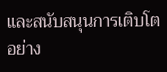และสนับสนุนการเติบโตอย่าง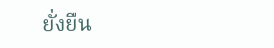ยั่งยืน